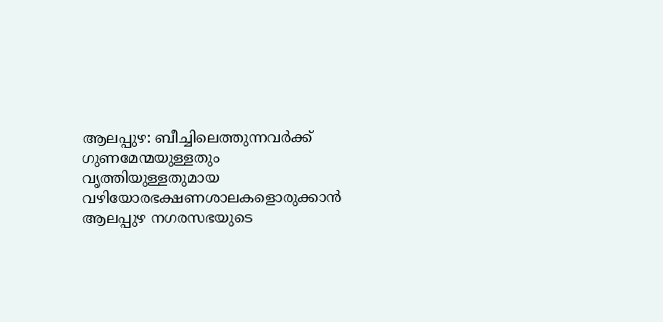ആലപ്പുഴ: ബീച്ചിലെത്തുന്നവർക്ക് ഗുണമേന്മയുള്ളതും വൃത്തിയുള്ളതുമായ വഴിയോരഭക്ഷണശാലകളൊരുക്കാൻ ആലപ്പുഴ നഗരസഭയുടെ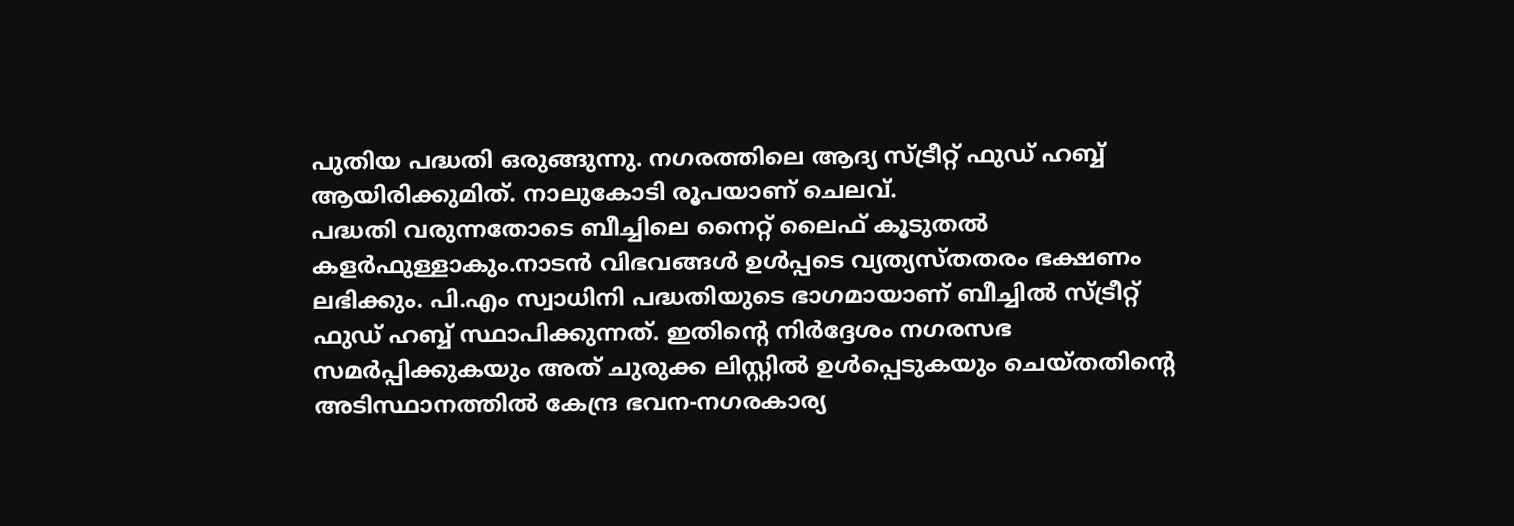പുതിയ പദ്ധതി ഒരുങ്ങുന്നു. നഗരത്തിലെ ആദ്യ സ്ട്രീറ്റ് ഫുഡ് ഹബ്ബ് ആയിരിക്കുമിത്. നാലുകോടി രൂപയാണ് ചെലവ്.
പദ്ധതി വരുന്നതോടെ ബീച്ചിലെ നൈറ്റ് ലൈഫ് കൂടുതൽ കളർഫുള്ളാകും.നാടൻ വിഭവങ്ങൾ ഉൾപ്പടെ വ്യത്യസ്തതരം ഭക്ഷണം ലഭിക്കും. പി.എം സ്വാധിനി പദ്ധതിയുടെ ഭാഗമായാണ് ബീച്ചിൽ സ്ട്രീറ്റ് ഫുഡ് ഹബ്ബ് സ്ഥാപിക്കുന്നത്. ഇതിന്റെ നിർദ്ദേശം നഗരസഭ സമർപ്പിക്കുകയും അത് ചുരുക്ക ലിസ്റ്റിൽ ഉൾപ്പെടുകയും ചെയ്തതിന്റെ അടിസ്ഥാനത്തിൽ കേന്ദ്ര ഭവന-നഗരകാര്യ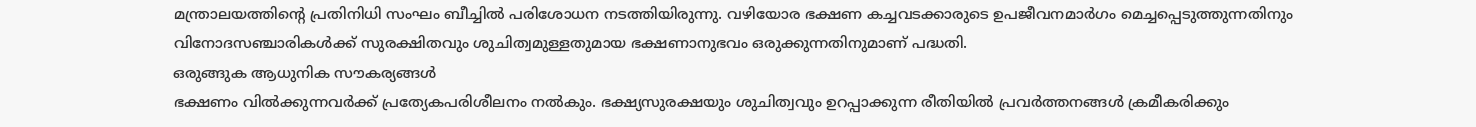മന്ത്രാലയത്തിന്റെ പ്രതിനിധി സംഘം ബീച്ചിൽ പരിശോധന നടത്തിയിരുന്നു. വഴിയോര ഭക്ഷണ കച്ചവടക്കാരുടെ ഉപജീവനമാർഗം മെച്ചപ്പെടുത്തുന്നതിനും വിനോദസഞ്ചാരികൾക്ക് സുരക്ഷിതവും ശുചിത്വമുള്ളതുമായ ഭക്ഷണാനുഭവം ഒരുക്കുന്നതിനുമാണ് പദ്ധതി.
ഒരുങ്ങുക ആധുനിക സൗകര്യങ്ങൾ
ഭക്ഷണം വിൽക്കുന്നവർക്ക് പ്രത്യേകപരിശീലനം നൽകും. ഭക്ഷ്യസുരക്ഷയും ശുചിത്വവും ഉറപ്പാക്കുന്ന രീതിയിൽ പ്രവർത്തനങ്ങൾ ക്രമീകരിക്കും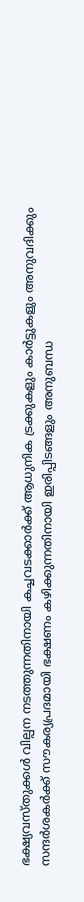ഭക്ഷ്യവസ്തുക്കൾ വില്പന നടത്തുന്നതിനായി കച്ചവടക്കാർക്ക് ആധുനിക ട്രക്കുകളും കാർട്ടുകളും അനുവദിക്കും
സന്ദർശകർക്ക് സൗകര്യപ്രദമായി ഭക്ഷണം കഴിക്കുന്നതിനായി ഇരിപ്പിടങ്ങളും അനുബന്ധ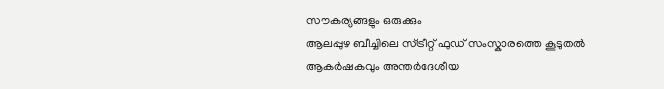സൗകര്യങ്ങളും ഒരുക്കും
ആലപ്പുഴ ബീച്ചിലെ സ്ട്രീറ്റ് ഫുഡ് സംസ്കാരത്തെ കൂടുതൽ ആകർഷകവും അന്തർദേശീയ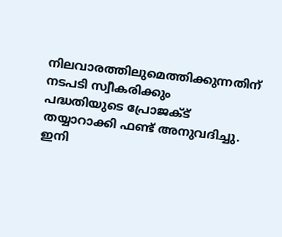നിലവാരത്തിലുമെത്തിക്കുന്നതിന് നടപടി സ്വീകരിക്കും
പദ്ധതിയുടെ പ്രോജക്ട് തയ്യാറാക്കി ഫണ്ട് അനുവദിച്ചു. ഇനി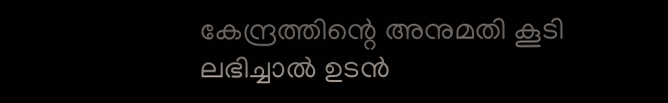കേന്ദ്രത്തിന്റെ അനുമതി കൂടി ലഭിച്ചാൽ ഉടൻ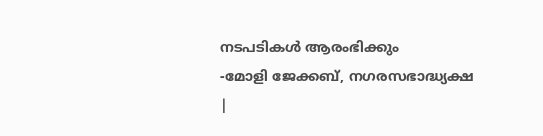നടപടികൾ ആരംഭിക്കും
-മോളി ജേക്കബ്, നഗരസഭാദ്ധ്യക്ഷ
|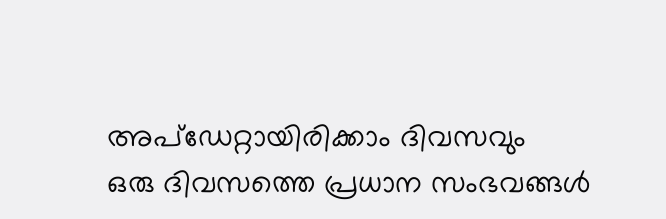അപ്ഡേറ്റായിരിക്കാം ദിവസവും
ഒരു ദിവസത്തെ പ്രധാന സംഭവങ്ങൾ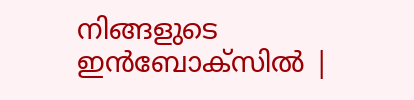നിങ്ങളുടെ ഇൻബോക്സിൽ |